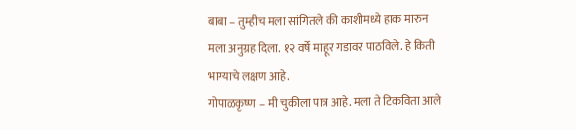बाबा – तुम्हीच मला सांगितले की काशीमध्ये हाक मारुन मला अनुग्रह दिला. १२ वर्षे माहूर गडावर पाठविले. हे किती भाग्याचे लक्षण आहे.
गोपाळकृष्ण – मी चुकीला पात्र आहे. मला ते टिकविता आले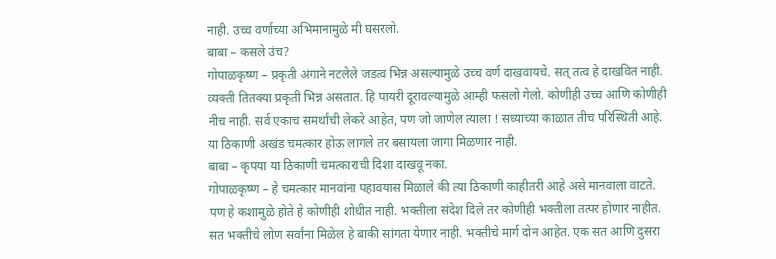नाही. उच्च वर्णाच्या अभिमानामुळे मी घसरलो.
बाबा – कसले उंच?
गोपाळकृष्ण – प्रकृती अंगाने नटलेले जडत्व भिन्न असल्यामुळे उच्च वर्ण दाखवायचे. सत् तत्व हे दाखवित नाही. व्यक्ती तितक्या प्रकृती भिन्न असतात. हि पायरी दूरावल्यामुळे आम्ही फसलो गेलो. कोणीही उच्च आणि कोणीही नीच नाही. सर्व एकाच समर्थांची लेकरे आहेत, पण जो जाणेल त्याला ! सध्याच्या काळात तीच परिस्थिती आहे. या ठिकाणी अखंड चमत्कार होऊ लागले तर बसायला जागा मिळणार नाही.
बाबा – कृपया या ठिकाणी चमत्काराची दिशा दाखवू नका.
गोपाळकृष्ण – हे चमत्कार मानवांना पहावयास मिळाले की त्या ठिकाणी काहीतरी आहे असे मानवाला वाटते. पण हे कशामुळे होते हे कोणीही शोधीत नाही. भक्तीला संदेश दिले तर कोणीही भक्तीला तत्पर होणार नाहीत. सत भक्तीचे लोण सर्वांना मिळेल हे बाकी सांगता येणार नाही. भक्तीचे मार्ग दोन आहेत. एक सत आणि दुसरा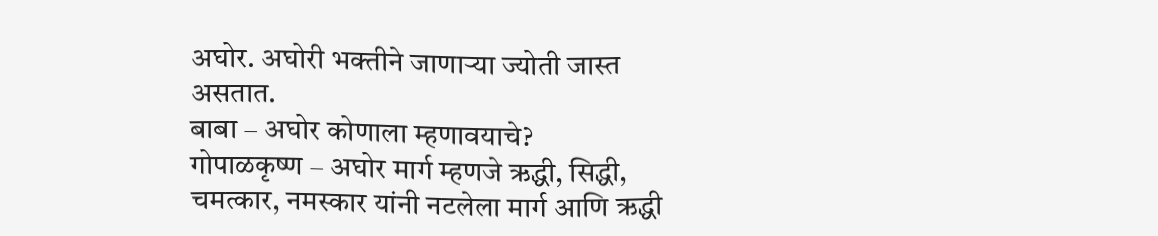अघोर. अघोरी भक्तीने जाणाऱ्या ज्योती जास्त असतात.
बाबा – अघोर कोणाला म्हणावयाचे?
गोपाळकृष्ण – अघोर मार्ग म्हणजे ऋद्धी, सिद्धी, चमत्कार, नमस्कार यांनी नटलेला मार्ग आणि ऋद्धी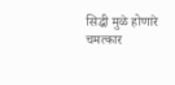सिद्धी मुळे होणारे चमत्कार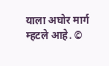याला अघोर मार्ग म्हटले आहे. ©